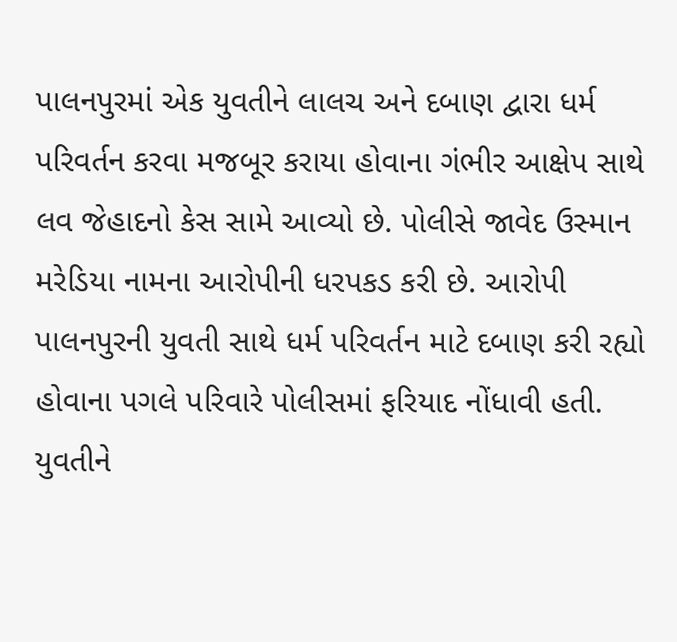પાલનપુરમાં એક યુવતીને લાલચ અને દબાણ દ્વારા ધર્મ પરિવર્તન કરવા મજબૂર કરાયા હોવાના ગંભીર આક્ષેપ સાથે લવ જેહાદનો કેસ સામે આવ્યો છે. પોલીસે જાવેદ ઉસ્માન મરેડિયા નામના આરોપીની ધરપકડ કરી છે. આરોપી પાલનપુરની યુવતી સાથે ધર્મ પરિવર્તન માટે દબાણ કરી રહ્યો હોવાના પગલે પરિવારે પોલીસમાં ફરિયાદ નોંધાવી હતી.
યુવતીને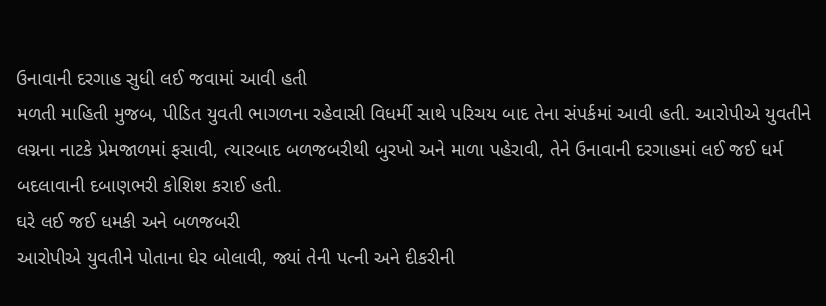ઉનાવાની દરગાહ સુધી લઈ જવામાં આવી હતી
મળતી માહિતી મુજબ, પીડિત યુવતી ભાગળના રહેવાસી વિધર્મી સાથે પરિચય બાદ તેના સંપર્કમાં આવી હતી. આરોપીએ યુવતીને લગ્નના નાટકે પ્રેમજાળમાં ફસાવી, ત્યારબાદ બળજબરીથી બુરખો અને માળા પહેરાવી, તેને ઉનાવાની દરગાહમાં લઈ જઈ ધર્મ બદલાવાની દબાણભરી કોશિશ કરાઈ હતી.
ઘરે લઈ જઈ ધમકી અને બળજબરી
આરોપીએ યુવતીને પોતાના ઘેર બોલાવી, જ્યાં તેની પત્ની અને દીકરીની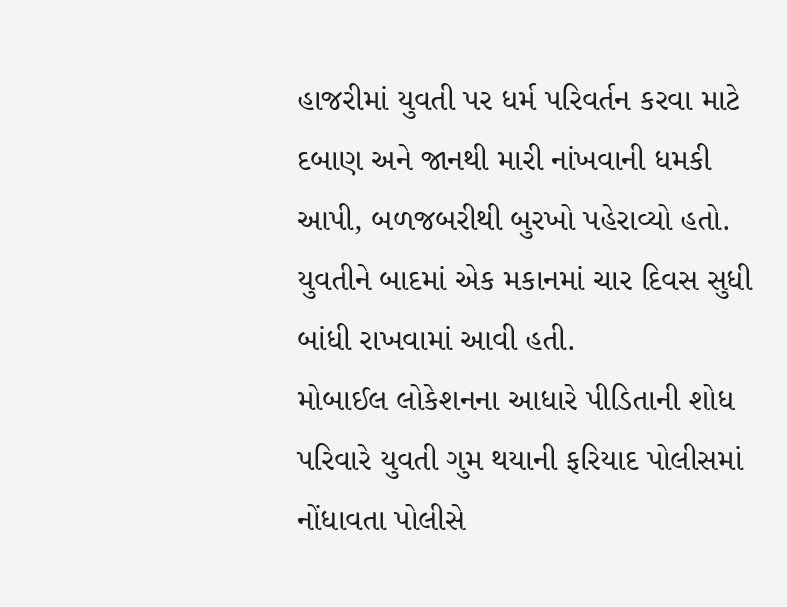હાજરીમાં યુવતી પર ધર્મ પરિવર્તન કરવા માટે દબાણ અને જાનથી મારી નાંખવાની ધમકી આપી, બળજબરીથી બુરખો પહેરાવ્યો હતો. યુવતીને બાદમાં એક મકાનમાં ચાર દિવસ સુધી બાંધી રાખવામાં આવી હતી.
મોબાઈલ લોકેશનના આધારે પીડિતાની શોધ
પરિવારે યુવતી ગુમ થયાની ફરિયાદ પોલીસમાં નોંધાવતા પોલીસે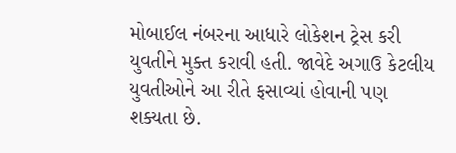મોબાઈલ નંબરના આધારે લોકેશન ટ્રેસ કરી યુવતીને મુક્ત કરાવી હતી. જાવેદે અગાઉ કેટલીય યુવતીઓને આ રીતે ફસાવ્યાં હોવાની પણ શક્યતા છે.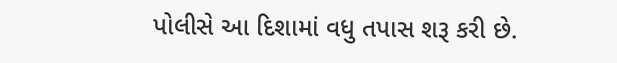પોલીસે આ દિશામાં વધુ તપાસ શરૂ કરી છે.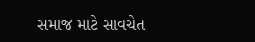સમાજ માટે સાવચેત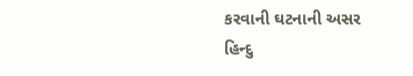કરવાની ઘટનાની અસર
હિન્દુ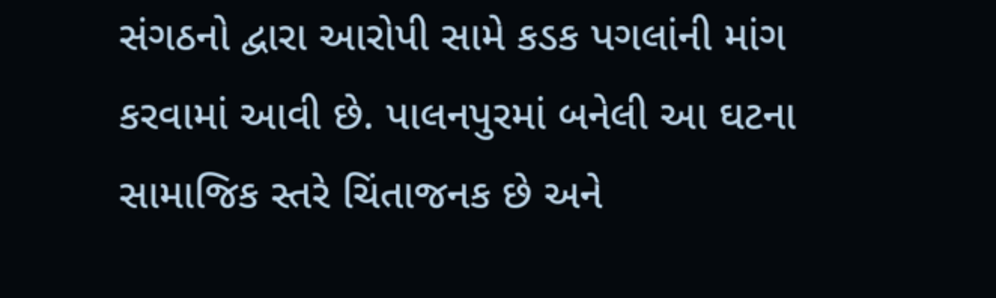સંગઠનો દ્વારા આરોપી સામે કડક પગલાંની માંગ કરવામાં આવી છે. પાલનપુરમાં બનેલી આ ઘટના સામાજિક સ્તરે ચિંતાજનક છે અને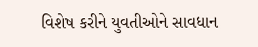વિશેષ કરીને યુવતીઓને સાવધાન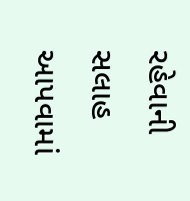રહેવાની સલાહ આપવામાં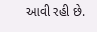આવી રહી છે.